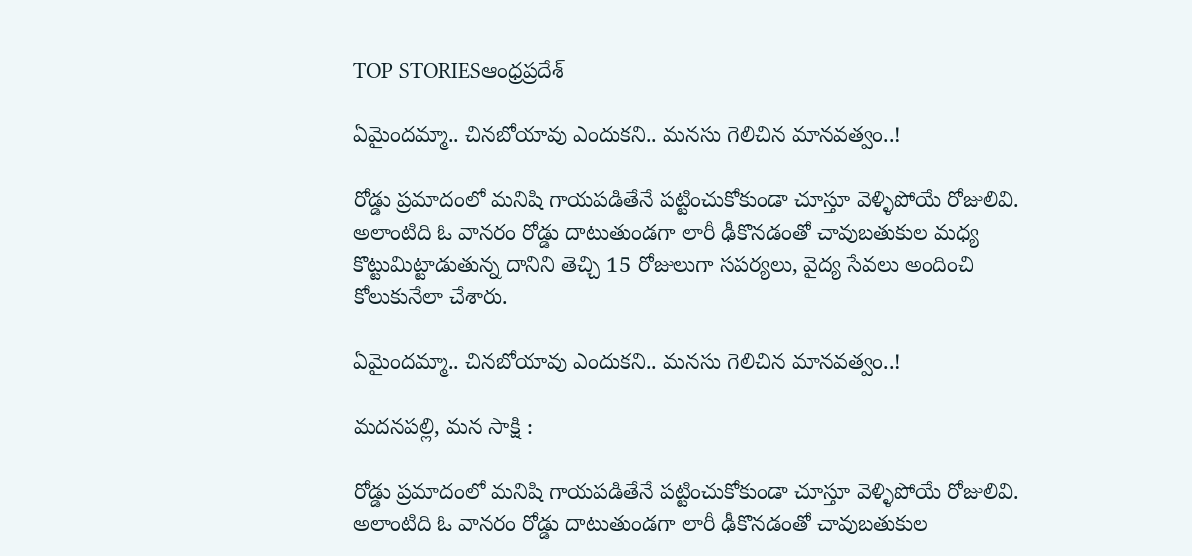TOP STORIESఆంధ్రప్రదేశ్

ఏమైందమ్మా.. చినబోయావు ఎందుకని.. మనసు గెలిచిన మానవత్వం..!

రోడ్డు ప్రమాదంలో మనిషి గాయపడితేనే పట్టించుకోకుండా చూస్తూ వెళ్ళిపోయే రోజులివి. అలాంటిది ఓ వానరం రోడ్డు దాటుతుండగా లారీ ఢీకొనడంతో చావుబతుకుల మధ్య కొట్టుమిట్టాడుతున్న దానిని తెచ్చి 15 రోజులుగా సపర్యలు, వైద్య సేవలు అందించి కోలుకునేలా చేశారు.

ఏమైందమ్మా.. చినబోయావు ఎందుకని.. మనసు గెలిచిన మానవత్వం..!

మదనపల్లి, మన సాక్షి :

రోడ్డు ప్రమాదంలో మనిషి గాయపడితేనే పట్టించుకోకుండా చూస్తూ వెళ్ళిపోయే రోజులివి. అలాంటిది ఓ వానరం రోడ్డు దాటుతుండగా లారీ ఢీకొనడంతో చావుబతుకుల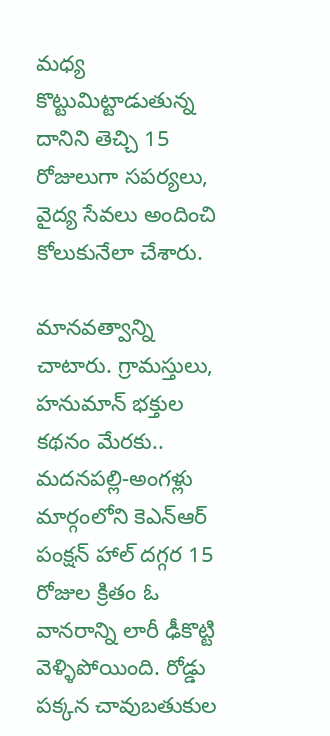మధ్య కొట్టుమిట్టాడుతున్న దానిని తెచ్చి 15 రోజులుగా సపర్యలు, వైద్య సేవలు అందించి కోలుకునేలా చేశారు.

మానవత్వాన్ని చాటారు. గ్రామస్తులు, హనుమాన్ భక్తుల కథనం మేరకు.. మదనపల్లి-అంగళ్లు మార్గంలోని కెఎన్ఆర్ పంక్షన్ హాల్ దగ్గర 15 రోజుల క్రితం ఓ వానరాన్ని లారీ ఢీకొట్టి వెళ్ళిపోయింది. రోడ్డు పక్కన చావుబతుకుల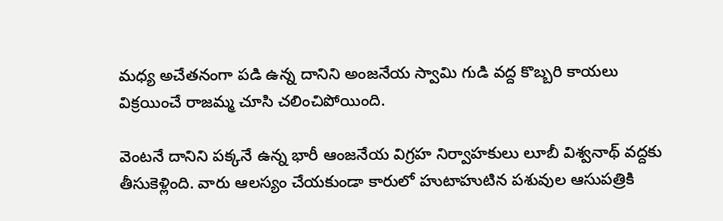మధ్య అచేతనంగా పడి ఉన్న దానిని అంజనేయ స్వామి గుడి వద్ద కొబ్బరి కాయలు విక్రయించే రాజమ్మ చూసి చలించిపోయింది.

వెంటనే దానిని పక్కనే ఉన్న భారీ ఆంజనేయ విగ్రహ నిర్వాహకులు లూబీ విశ్వనాథ్ వద్దకు తీసుకెళ్లింది. వారు ఆలస్యం చేయకుండా కారులో హుటాహుటిన పశువుల ఆసుపత్రికి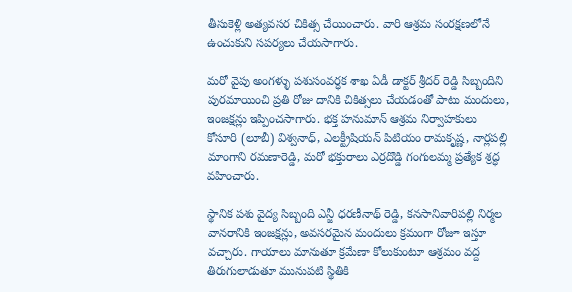తీసుకెళ్లి అత్యవసర చికిత్స చేయించారు. వారి ఆశ్రమ సంరక్షణలోనే ఉంచుకుని సపర్యలు చేయసాగారు.

మరో వైపు అంగళ్ళు పశుసంవర్ధక శాఖ ఏడీ డాక్టర్ శ్రీదర్ రెడ్డి సిబ్బందిని పురమాయించి ప్రతి రోజు దానికి చికిత్సలు చేయడంతో పాటు మందులు, ఇంజక్షన్లు ఇప్పించసాగారు. భక్త హనుమాన్ ఆశ్రమ నిర్వాహకులు కోసూరి (లూబీ) విశ్వనాధ్, ఎలక్ట్రీషియన్ పిటియం రామకృష్ణ, నార్లపల్లి మాంగాని రమణారెడ్డి, మరో భక్తురాలు ఎర్రదొడ్డి గంగులమ్మ ప్రత్యేక శ్రద్ధ వహించారు.

స్థానిక పశు వైద్య సిబ్బంది ఎన్జీ ధరణీనాథ్ రెడ్డి, కనసానివారిపల్లి నిర్మల వానరానికి ఇంజక్షన్లు, అవసరమైన మందులు క్రమంగా రోజూ ఇస్తూ వచ్చారు. గాయాలు మానుతూ క్రమేణా కోలుకుంటూ ఆశ్రమం వద్ద తిరుగులాడుతూ మునుపటి స్థితికి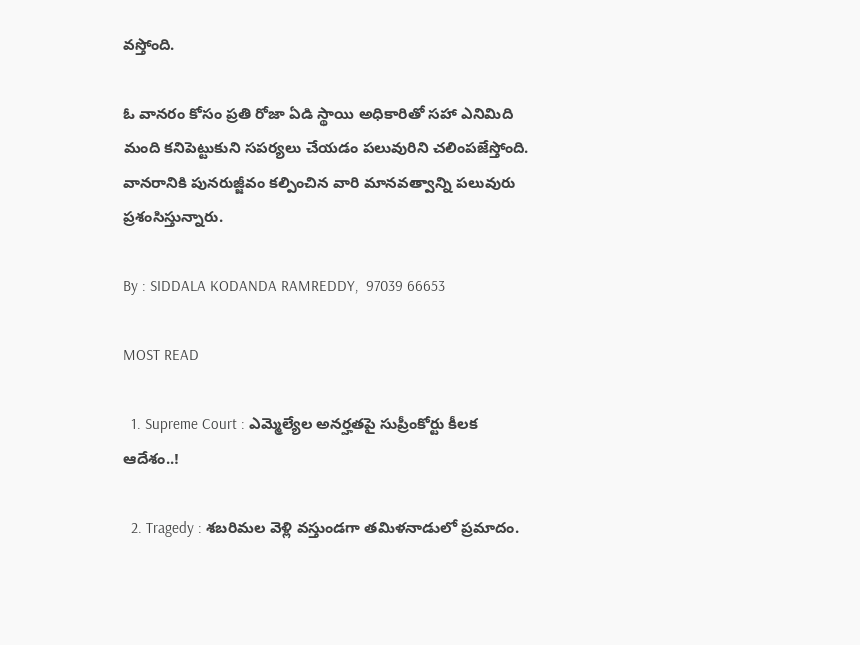వస్తోంది.

ఓ వానరం కోసం ప్రతి రోజా ఏడి స్థాయి అధికారితో సహా ఎనిమిది మంది కనిపెట్టుకుని సపర్యలు చేయడం పలువురిని చలింపజేస్తోంది. వానరానికి పునరుజ్జీవం కల్పించిన వారి మానవత్వాన్ని పలువురు ప్రశంసిస్తున్నారు.

By : SIDDALA KODANDA RAMREDDY,  97039 66653

MOST READ

  1. Supreme Court : ఎమ్మెల్యేల అనర్హతపై సుప్రీంకోర్టు కీలక ఆదేశం..!

  2. Tragedy : శబరిమల వెళ్లి వస్తుండగా తమిళనాడులో ప్రమాదం.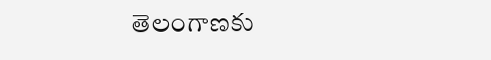తెలంగాణకు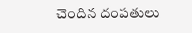చెందిన దంపతులు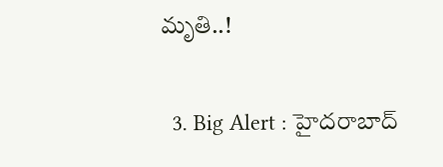మృతి..!

  3. Big Alert : హైదరాబాద్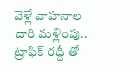వెళ్లే వాహనాల దారి మళ్లింపు.. ట్రాఫిక్ రద్దీ తో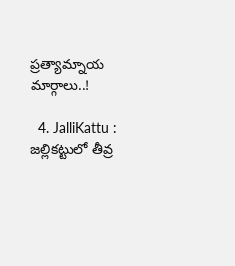ప్రత్యామ్నాయ మార్గాలు..!

  4. JalliKattu : జల్లికట్టులో తీవ్ర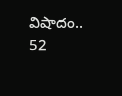విషాదం.. 52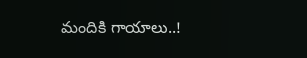మందికి గాయాలు..!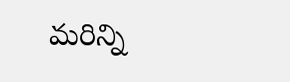మరిన్ని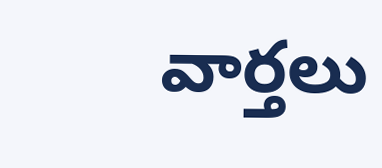వార్తలు